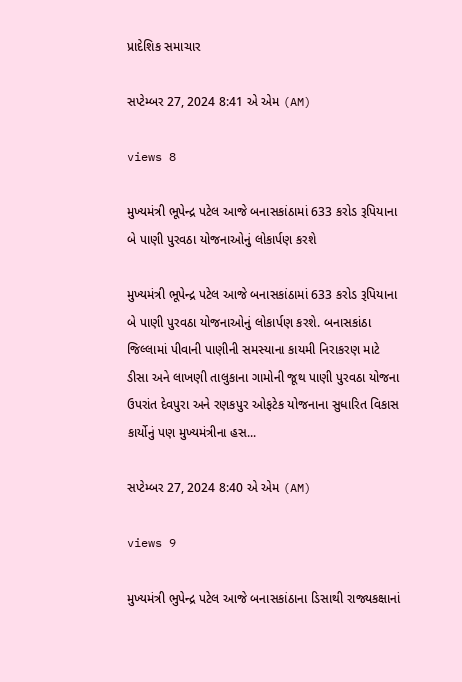પ્રાદેશિક સમાચાર

સપ્ટેમ્બર 27, 2024 8:41 એ એમ (AM)

views 8

મુખ્યમંત્રી ભૂપેન્દ્ર પટેલ આજે બનાસકાંઠામાં 633 કરોડ રૂપિયાના બે પાણી પુરવઠા યોજનાઓનું લોકાર્પણ કરશે

મુખ્યમંત્રી ભૂપેન્દ્ર પટેલ આજે બનાસકાંઠામાં 633 કરોડ રૂપિયાના બે પાણી પુરવઠા યોજનાઓનું લોકાર્પણ કરશે. બનાસકાંઠા જિલ્લામાં પીવાની પાણીની સમસ્યાના કાયમી નિરાકરણ માટે ડીસા અને લાખણી તાલુકાના ગામોની જૂથ પાણી પુરવઠા યોજના ઉપરાંત દેવપુરા અને રણકપુર ઓફટેક યોજનાના સુધારિત વિકાસ કાર્યોનું પણ મુખ્યમંત્રીના હસ...

સપ્ટેમ્બર 27, 2024 8:40 એ એમ (AM)

views 9

મુખ્યમંત્રી ભુપેન્દ્ર પટેલ આજે બનાસકાંઠાના ડિસાથી રાજ્યકક્ષાનાં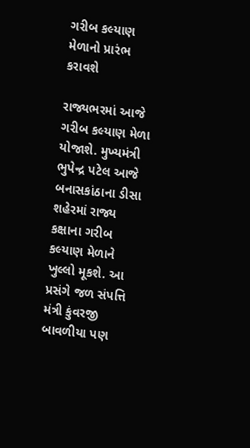ગરીબ કલ્યાણ મેળાનો પ્રારંભ કરાવશે

રાજ્યભરમાં આજે ગરીબ કલ્યાણ મેળા યોજાશે. મુખ્યમંત્રી ભુપેન્દ્ર પટેલ આજે બનાસકાંઠાના ડીસા શહેરમાં રાજ્ય કક્ષાના ગરીબ કલ્યાણ મેળાને ખુલ્લો મૂકશે. આ પ્રસંગે જળ સંપત્તિ મંત્રી કુંવરજી બાવળીયા પણ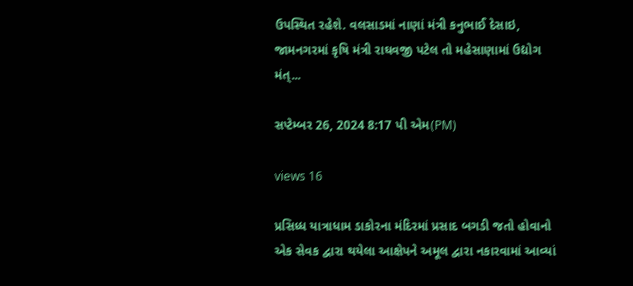ઉપસ્થિત રહેશે. વલસાડમાં નાણાં મંત્રી કનુભાઈ દેસાઇ, જામનગરમાં કૃષિ મંત્રી રાઘવજી પટેલ તો મહેસાણામાં ઉદ્યોગ મંત્...

સપ્ટેમ્બર 26, 2024 8:17 પી એમ(PM)

views 16

પ્રસિધ્ધ યાત્રાધામ ડાકોરના મંદિરમાં પ્રસાદ બગડી જતો હોવાનો એક સેવક દ્વારા થયેલા આક્ષેપને અમૂલ દ્વારા નકારવામાં આવ્યાં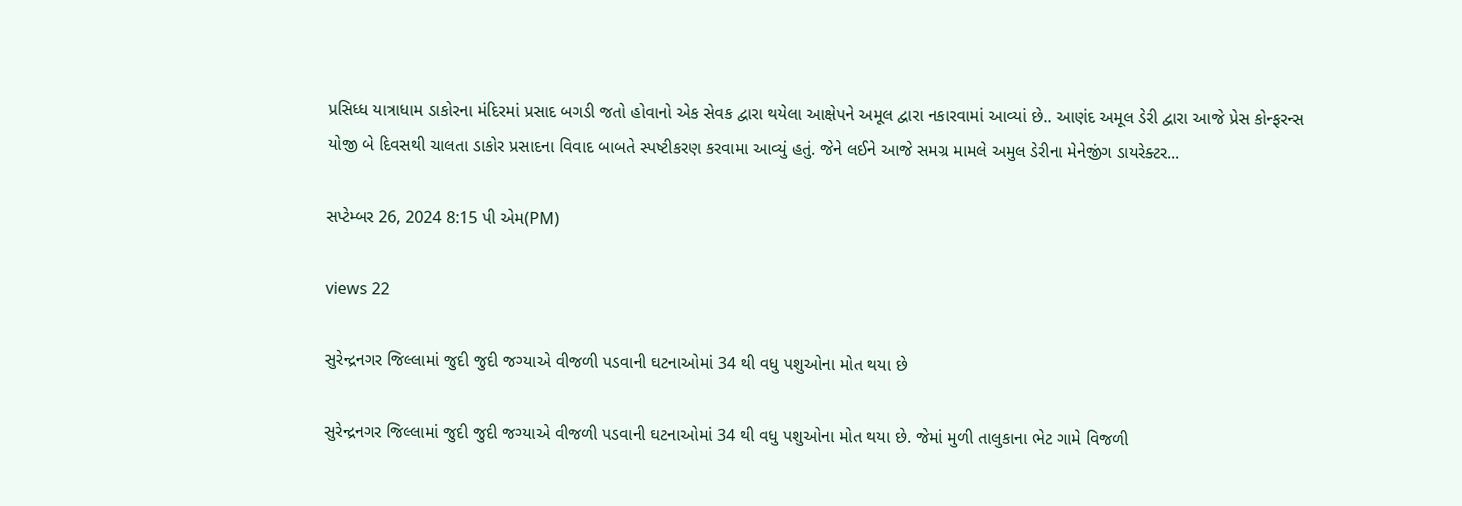પ્રસિધ્ધ યાત્રાધામ ડાકોરના મંદિરમાં પ્રસાદ બગડી જતો હોવાનો એક સેવક દ્વારા થયેલા આક્ષેપને અમૂલ દ્વારા નકારવામાં આવ્યાં છે.. આણંદ અમૂલ ડેરી દ્વારા આજે પ્રેસ કોન્ફરન્સ યોજી બે દિવસથી ચાલતા ડાકોર પ્રસાદના વિવાદ બાબતે સ્પષ્ટીકરણ કરવામા આવ્યું હતું. જેને લઈને આજે સમગ્ર મામલે અમુલ ડેરીના મેનેજીંગ ડાયરેક્ટર...

સપ્ટેમ્બર 26, 2024 8:15 પી એમ(PM)

views 22

સુરેન્દ્રનગર જિલ્લામાં જુદી જુદી જગ્યાએ વીજળી પડવાની ઘટનાઓમાં 34 થી વધુ પશુઓના મોત થયા છે

સુરેન્દ્રનગર જિલ્લામાં જુદી જુદી જગ્યાએ વીજળી પડવાની ઘટનાઓમાં 34 થી વધુ પશુઓના મોત થયા છે. જેમાં મુળી તાલુકાના ભેટ ગામે વિજળી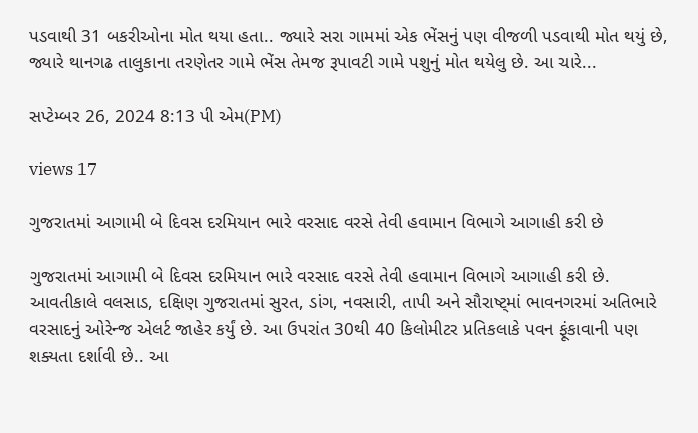પડવાથી 31 બકરીઓના મોત થયા હતા.. જ્યારે સરા ગામમાં એક ભેંસનું પણ વીજળી પડવાથી મોત થયું છે, જ્યારે થાનગઢ તાલુકાના તરણેતર ગામે ભેંસ તેમજ રૂપાવટી ગામે પશુનું મોત થયેલુ છે. આ ચારે...

સપ્ટેમ્બર 26, 2024 8:13 પી એમ(PM)

views 17

ગુજરાતમાં આગામી બે દિવસ દરમિયાન ભારે વરસાદ વરસે તેવી હવામાન વિભાગે આગાહી કરી છે

ગુજરાતમાં આગામી બે દિવસ દરમિયાન ભારે વરસાદ વરસે તેવી હવામાન વિભાગે આગાહી કરી છે. આવતીકાલે વલસાડ, દક્ષિણ ગુજરાતમાં સુરત, ડાંગ, નવસારી, તાપી અને સૌરાષ્ટ્માં ભાવનગરમાં અતિભારે વરસાદનું ઓરેન્જ એલર્ટ જાહેર કર્યું છે. આ ઉપરાંત 30થી 40 કિલોમીટર પ્રતિકલાકે પવન ફૂંકાવાની પણ શક્યતા દર્શાવી છે.. આ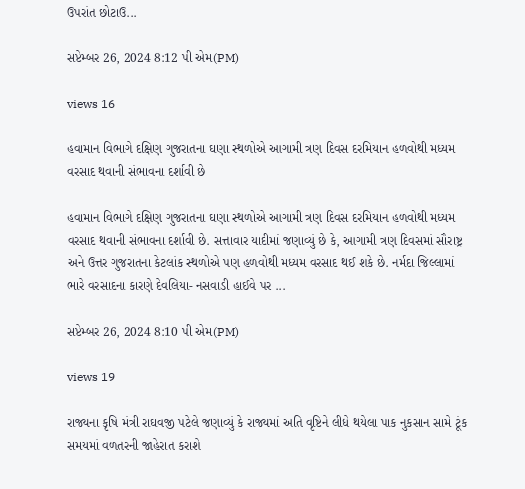ઉપરાંત છોટાઉ...

સપ્ટેમ્બર 26, 2024 8:12 પી એમ(PM)

views 16

હવામાન વિભાગે દક્ષિણ ગુજરાતના ઘણા સ્થળોએ આગામી ત્રણ દિવસ દરમિયાન હળવોથી મધ્યમ વરસાદ થવાની સંભાવના દર્શાવી છે

હવામાન વિભાગે દક્ષિણ ગુજરાતના ઘણા સ્થળોએ આગામી ત્રણ દિવસ દરમિયાન હળવોથી મધ્યમ વરસાદ થવાની સંભાવના દર્શાવી છે. સત્તાવાર યાદીમાં જણાવ્યું છે કે, આગામી ત્રણ દિવસમાં સૌરાષ્ટ્ર અને ઉત્તર ગુજરાતના કેટલાંક સ્થળોએ પણ હળવોથી મધ્યમ વરસાદ થઈ શકે છે. નર્મદા જિલ્લામાં ભારે વરસાદના કારણે દેવલિયા- નસવાડી હાઈવે પર ...

સપ્ટેમ્બર 26, 2024 8:10 પી એમ(PM)

views 19

રાજ્યના કૃષિ મંત્રી રાઘવજી પટેલે જણાવ્યું કે રાજ્યમાં અતિ વૃષ્ટિને લીધે થયેલા પાક નુકસાન સામે ટૂંક સમયમાં વળતરની જાહેરાત કરાશે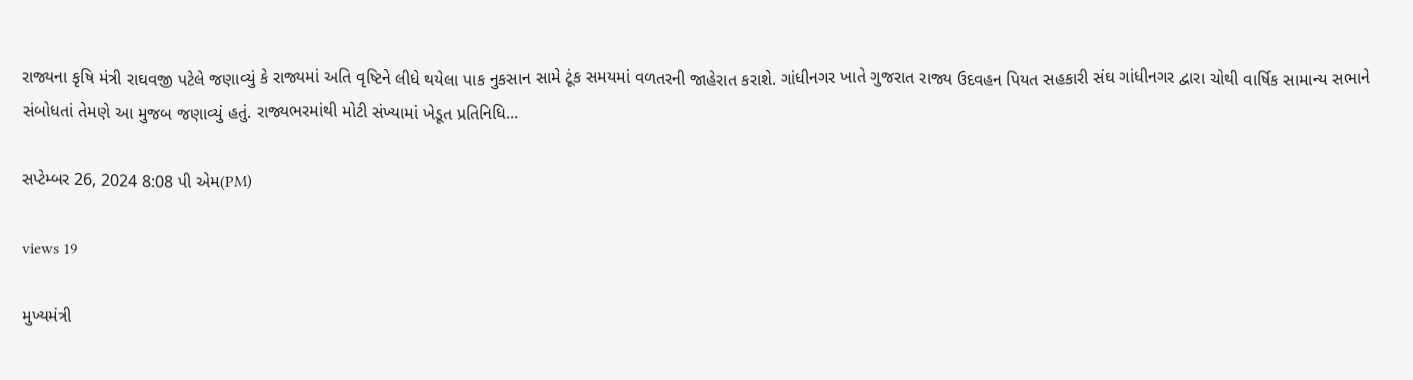રાજ્યના કૃષિ મંત્રી રાઘવજી પટેલે જણાવ્યું કે રાજ્યમાં અતિ વૃષ્ટિને લીધે થયેલા પાક નુકસાન સામે ટૂંક સમયમાં વળતરની જાહેરાત કરાશે. ગાંધીનગર ખાતે ગુજરાત રાજ્ય ઉદવહન પિયત સહકારી સંઘ ગાંધીનગર દ્વારા ચોથી વાર્ષિક સામાન્ય સભાને સંબોધતાં તેમણે આ મુજબ જણાવ્યું હતું. રાજ્યભરમાંથી મોટી સંખ્યામાં ખેડૂત પ્રતિનિધિ...

સપ્ટેમ્બર 26, 2024 8:08 પી એમ(PM)

views 19

મુખ્યમંત્રી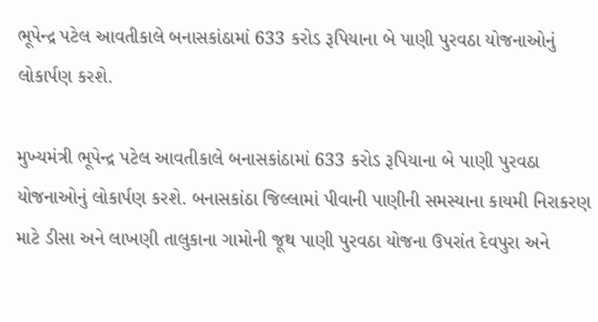ભૂપેન્દ્ર પટેલ આવતીકાલે બનાસકાંઠામાં 633 કરોડ રૂપિયાના બે પાણી પુરવઠા યોજનાઓનું લોકાર્પણ કરશે.

મુખ્યમંત્રી ભૂપેન્દ્ર પટેલ આવતીકાલે બનાસકાંઠામાં 633 કરોડ રૂપિયાના બે પાણી પુરવઠા યોજનાઓનું લોકાર્પણ કરશે. બનાસકાંઠા જિલ્લામાં પીવાની પાણીની સમસ્યાના કાયમી નિરાકરણ માટે ડીસા અને લાખણી તાલુકાના ગામોની જૂથ પાણી પુરવઠા યોજના ઉપરાંત દેવપુરા અને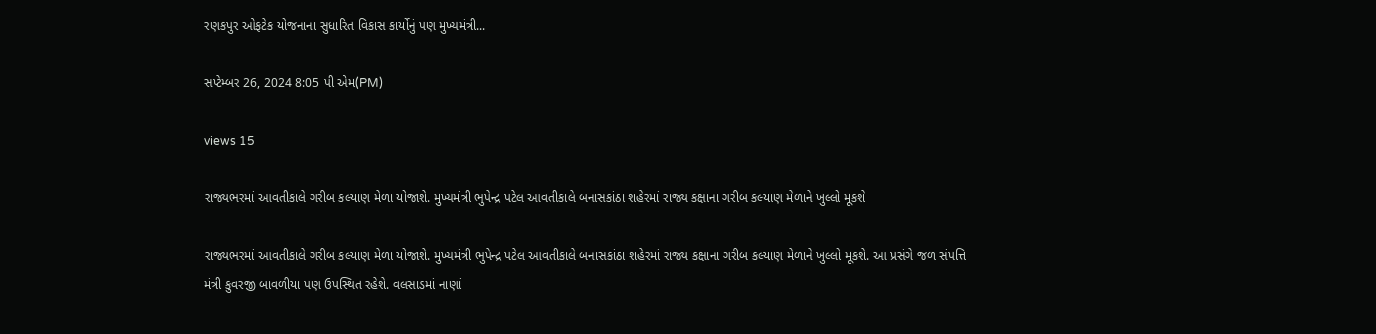રણકપુર ઓફટેક યોજનાના સુધારિત વિકાસ કાર્યોનું પણ મુખ્યમંત્રી...

સપ્ટેમ્બર 26, 2024 8:05 પી એમ(PM)

views 15

રાજ્યભરમાં આવતીકાલે ગરીબ કલ્યાણ મેળા યોજાશે. મુખ્યમંત્રી ભુપેન્દ્ર પટેલ આવતીકાલે બનાસકાંઠા શહેરમાં રાજ્ય કક્ષાના ગરીબ કલ્યાણ મેળાને ખુલ્લો મૂકશે

રાજ્યભરમાં આવતીકાલે ગરીબ કલ્યાણ મેળા યોજાશે. મુખ્યમંત્રી ભુપેન્દ્ર પટેલ આવતીકાલે બનાસકાંઠા શહેરમાં રાજ્ય કક્ષાના ગરીબ કલ્યાણ મેળાને ખુલ્લો મૂકશે. આ પ્રસંગે જળ સંપત્તિ મંત્રી કુવરજી બાવળીયા પણ ઉપસ્થિત રહેશે. વલસાડમાં નાણાં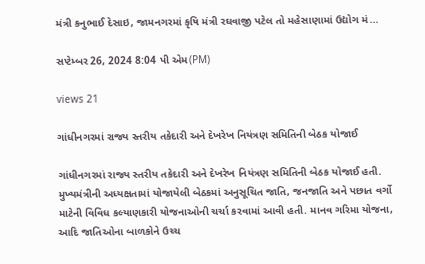મંત્રી કનુભાઈ દેસાઇ, જામનગરમાં કૃષિ મંત્રી રઘવાજી પટેલ તો મહેસાણામાં ઉદ્યોગ મં...

સપ્ટેમ્બર 26, 2024 8:04 પી એમ(PM)

views 21

ગાંધીનગરમાં રાજ્ય સ્તરીય તકેદારી અને દેખરેખ નિયંત્રણ સમિતિની બેઠક યોજાઈ

ગાંધીનગરમાં રાજ્ય સ્તરીય તકેદારી અને દેખરેખ નિયંત્રણ સમિતિની બેઠક યોજાઈ હતી. મુખ્યમંત્રીની અધ્યક્ષતામાં યોજાયેલી બેઠકમાં અનુસૂચિત જાતિ, જનજાતિ અને પછાત વર્ગો માટેની વિવિધ કલ્યાણકારી યોજનાઓની ચર્ચા કરવામાં આવી હતી. માનવ ગરિમા યોજના, આદિ જાતિઓના બાળકોને ઉચ્ચ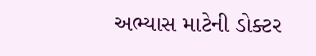અભ્યાસ માટેની ડોક્ટર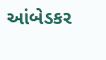આંબેડકર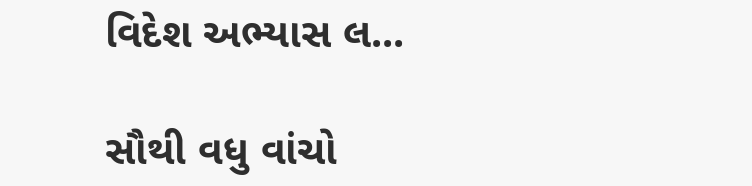વિદેશ અભ્યાસ લ...

સૌથી વધુ વાંચો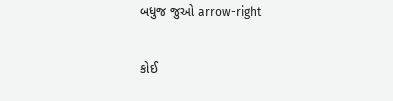બધુજ જુઓ arrow-right

કોઈ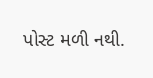પોસ્ટ મળી નથી.